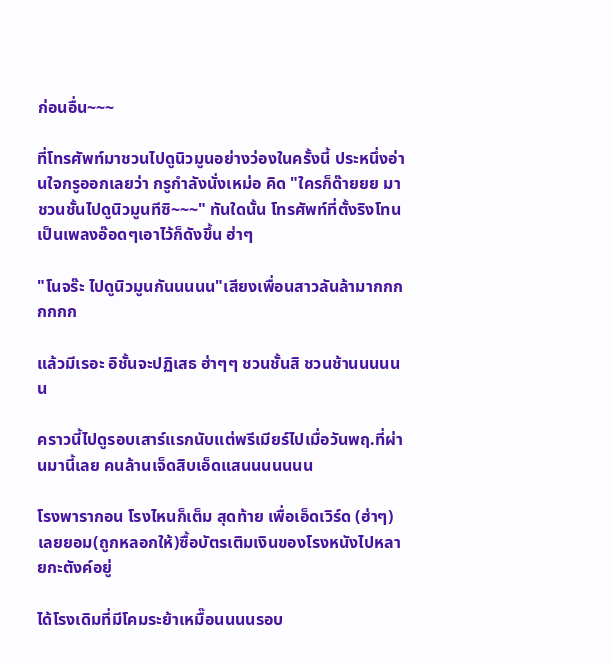ก่อนอื่น~~~

ที่โทรศัพท์มาชวนไปดูนิวมูนอย่างว่องในครั้งนี้ ประหนึ่งอ่านใจกรูออกเลยว่า กรูกำลังนั่งเหม่อ คิด "ใครก็ด๊ายยย มาชวนชั้นไปดูนิวมูนทีซิ~~~" ทันใดนั้น โทรศัพท์ที่ตั้งริงโทนเป็นเพลงอ๊อดๆเอาไว้ก็ดังขึ้น ฮ่าๆ

"โนจร๊ะ ไปดูนิวมูนกันนนนน"เสียงเพื่อนสาวลันล้ามากกกกกกก

แล้วมีเรอะ อิชั้นจะปฏิเสธ ฮ่าๆๆ ชวนชั้นสิ ชวนช้านนนนนน

คราวนี้ไปดูรอบเสาร์แรกนับแต่พรีเมียร์ไปเมื่อวันพฤ.ที่ผ่านมานี้เลย คนล้านเจ็ดสิบเอ็ดแสนนนนนนน

โรงพารากอน โรงไหนก็เต็ม สุดท้าย เพื่อเอ็ดเวิร์ด (ฮ่าๆ) เลยยอม(ถูกหลอกให้)ซื้อบัตรเติมเงินของโรงหนังไปหลายกะตังค์อยู่

ได้โรงเดิมที่มีโคมระย้าเหมื๊อนนนนรอบ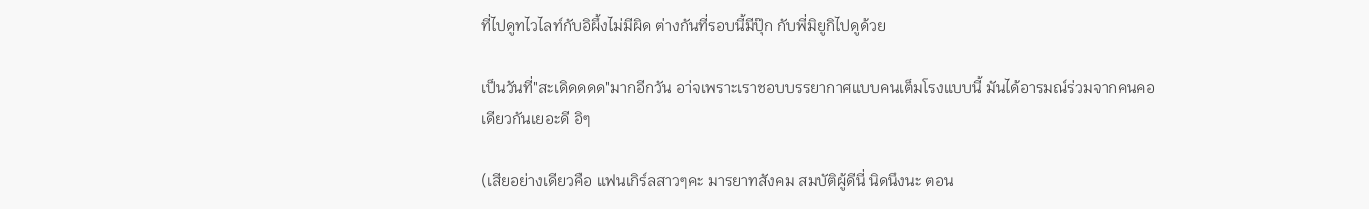ที่ไปดูทไวไลท์กับอิผึ้งไม่มีผิด ต่างกันที่รอบนี้มีปุ๊ก กับพี่มิยูกิไปดูด้วย

เป็นวันที่"สะเดิดดดด"มากอีกวัน อา่จเพราะเราชอบบรรยากาศแบบคนเต็มโรงแบบนี้ มันได้อารมณ์ร่วมจากคนคอเดียวกันเยอะดี อิๆ

(เสียอย่างเดียวคือ แฟนเกิร์ลสาวๆคะ มารยาทสังคม สมบัติผู้ดีนี่ นิดนึงนะ ตอน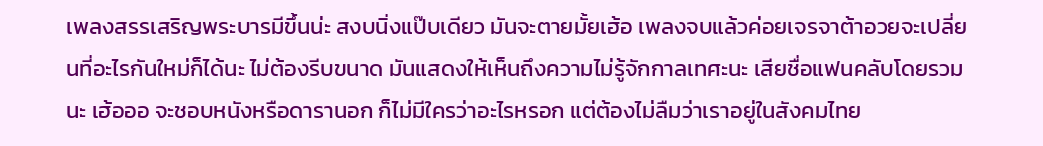เพลงสรรเสริญพระบารมีขึ้นน่ะ สงบนิ่งแป๊บเดียว มันจะตายมั้ยเฮ้อ เพลงจบแล้วค่อยเจรจาต้าอวยจะเปลี่ยนที่อะไรกันใหม่ก็ได้นะ ไม่ต้องรีบขนาด มันแสดงให้เห็นถึงความไม่รู้จักกาลเทศะนะ เสียชื่อแฟนคลับโดยรวมนะ เฮ้อออ จะชอบหนังหรือดารานอก ก็ไม่มีใครว่าอะไรหรอก แต่ต้องไม่ลืมว่าเราอยู่ในสังคมไทย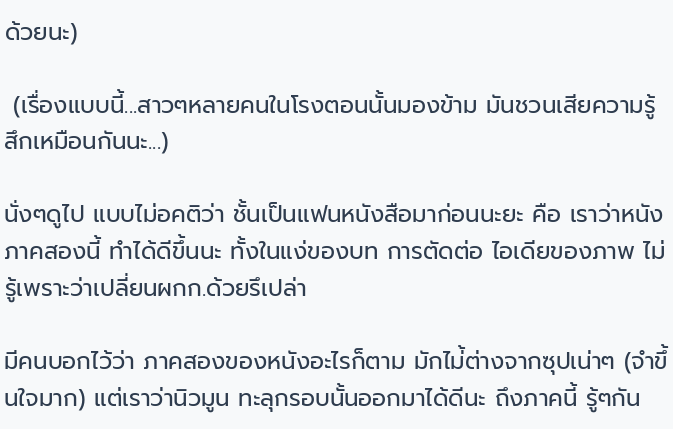ด้วยนะ)

 (เรื่องแบบนี้...สาวๆหลายคนในโรงตอนนั้นมองข้าม มันชวนเสียความรู้สึกเหมือนกันนะ...)

นั่งๆดูไป แบบไม่อคติว่า ชั้นเป็นแฟนหนังสือมาก่อนนะยะ คือ เราว่าหนังภาคสองนี้ ทำได้ดีขึ้นนะ ทั้งในแง่ของบท การตัดต่อ ไอเดียของภาพ ไม่รู้เพราะว่าเปลี่ยนผกก.ด้วยรึเปล่า

มีคนบอกไว้ว่า ภาคสองของหนังอะไรก็ตาม มักไม่้ต่างจากซุปเน่าๆ (จำขึ้นใจมาก) แต่เราว่านิวมูน ทะลุกรอบนั้นออกมาได้ดีนะ ถึงภาคนี้ รู้ๆกัน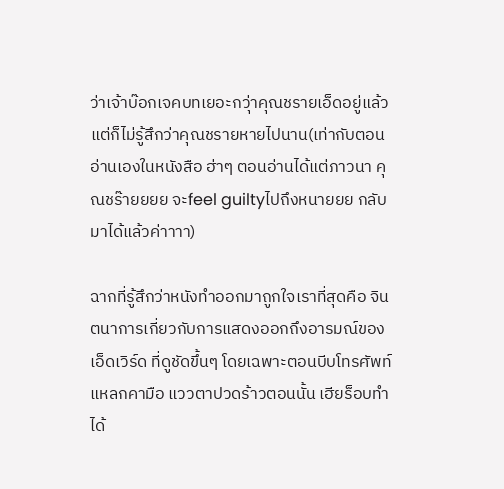ว่าเจ้าบ๊อกเจคบทเยอะกว่าุคุณชรายเอ็ดอยู่แล้ว แต่ก็ไม่รู้สึกว่าคุณชรายหายไปนาน(เท่ากับตอนอ่านเองในหนังสือ ฮ่าๆ ตอนอ่านได้แต่ภาวนา คุณชร๊ายยยย จะfeel guiltyไปถึงหนายยย กลับมาได้แล้วค่าาาา)

ฉากที่รู้สึกว่าหนังทำออกมาถูกใจเราที่สุดคือ จินตนาการเกี่ยวกับการแสดงออกถึงอารมณ์ของเอ็ดเวิร์ด ที่ดูชัดขึ้นๆ โดยเฉพาะตอนบีบโทรศัพท์แหลกคามือ แววตาปวดร้าวตอนนั้น เฮียร็อบทำได้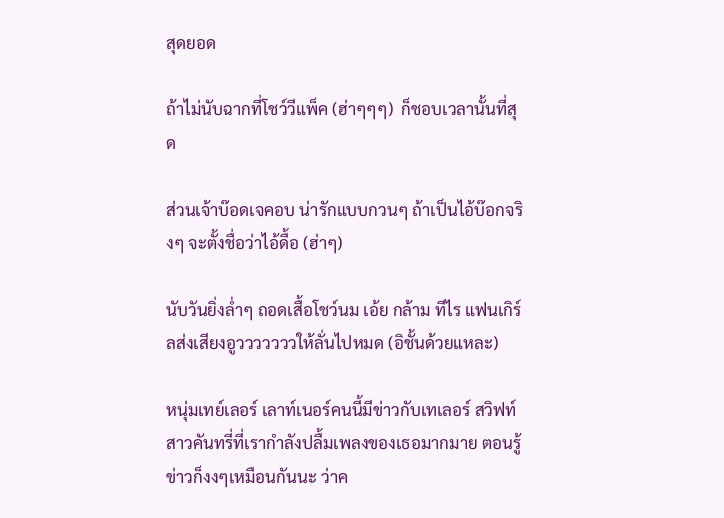สุดยอด

ถ้าไม่นับฉากที่โชว์วีแพ็ค (ฮ่าๆๆๆ)  ก็ชอบเวลานั้นที่สุด

ส่วนเจ้าบ๊อดเจคอบ น่ารักแบบกวนๆ ถ้าเป็นไอ้บ๊อกจริงๆ จะตั้งชื่อว่าไอ้ดื้อ (ฮ่าๆ)

นับวันยิ่งล่ำๆ ถอดเสื้อโชว์นม เอ้ย กล้าม ทีไร แฟนเกิร์ลส่งเสียงอูวววววววให้ลั่นไปหมด (อิชั้นด้วยแหละ)

หนุ่มเทย์เลอร์ เลาท์เนอร์คนนี้มีข่าวกับเทเลอร์ สวิฟท์ สาวคันทรี่ที่เรากำลังปลื้มเพลงของเธอมากมาย ตอนรู้ข่าวก็งงๆเหมือนกันนะ ว่าค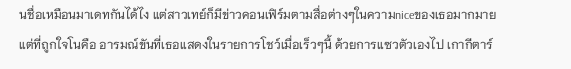นชื่อเหมือนมาเดทกันได้ไง แต่สาวเทย์ก็มีข่าวคอนเฟิร์มตามสื่อต่างๆในความniceของเธอมากมาย แต่ที่ถูกใจโนคือ อารมณ์ขันที่เธอแสดงในรายการโชว์เมื่อเร็วๆนี้ ด้วยการแซวตัวเองไป เกากีตาร์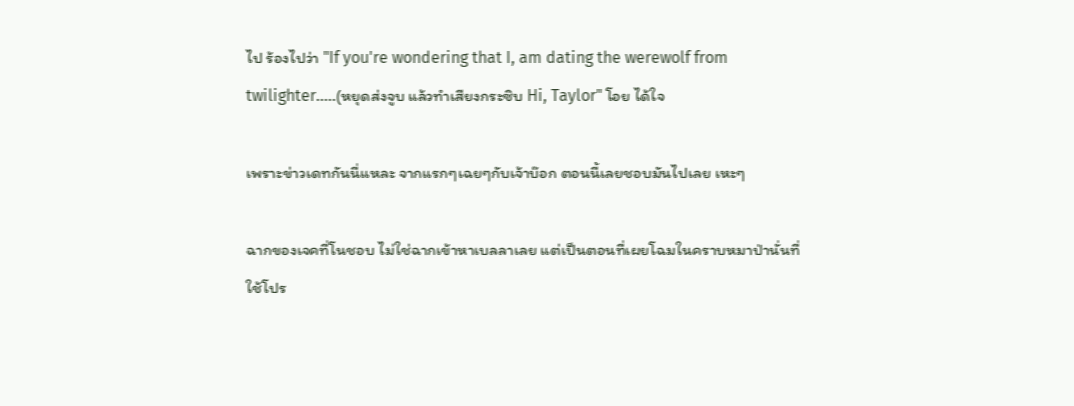ไป ร้องไปว่า "If you're wondering that I, am dating the werewolf from twilighter.....(หยุดส่งจูบ แล้วทำเสียงกระซิบ Hi, Taylor" โอย ได้ใจ

เพราะข่าวเดทกันนี่แหละ จากแรกๆเฉยๆกับเจ้าบ๊อก ตอนนี้เลยชอบมันไปเลย เหะๆ

ฉากของเจคที่โนชอบ ไม่ใช่ฉากเข้าหาเบลลาเลย แต่เป็นตอนที่เผยโฉมในคราบหมาป่านั่นที่ใช้โปร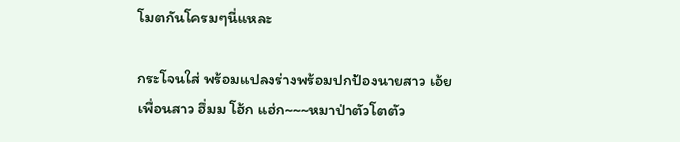โมตกันโครมๆนี่แหละ

กระโจนใส่ พร้อมแปลงร่างพร้อมปกป้องนายสาว เอ้ย เพื่อนสาว ฮึ่มม โฮ้ก แฮ่ก~~~หมาป่าตัวโตตัว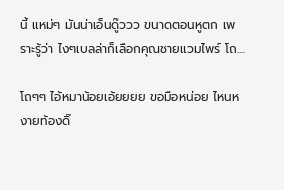นี้ แหม่ๆ มันน่าเอ็นดู๊ววว ขนาดตอนหูตก เพราะรู้ว่า ไงๆเบลล่าก็เลือกคุณชายแวมไพร์ โถ....

โถๆๆ ไอ้หมาน้อยเอ้ยยยย ขอมือหน่อย ไหนหงายท้องดิ๊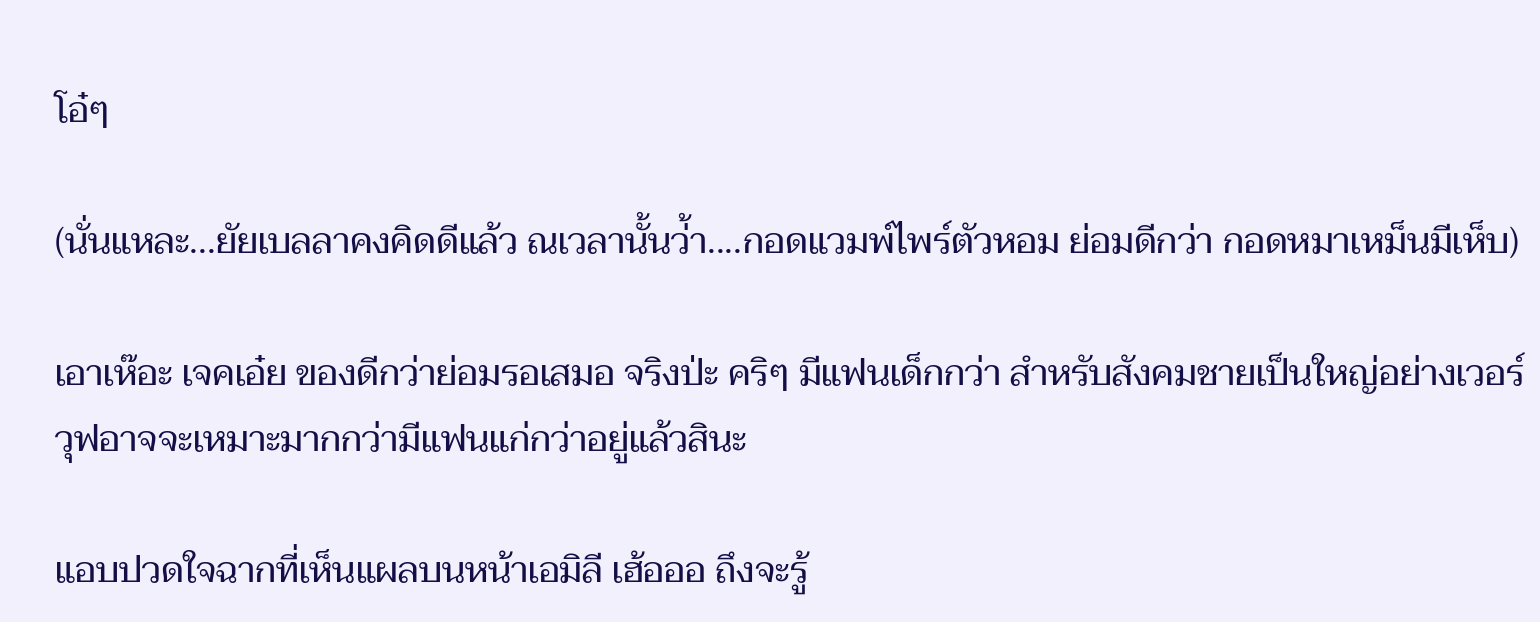โอ๋ๆ

(นั่นแหละ...ยัยเบลลาคงคิดดีแล้ว ณเวลานั้นว่้า....กอดแวมพ์ไพร์ตัวหอม ย่อมดีกว่า กอดหมาเหม็นมีเห็บ)

เอาเห๊อะ เจคเอ๋ย ของดีกว่าย่อมรอเสมอ จริงป่ะ คริๆ มีแฟนเด็กกว่า สำหรับสังคมชายเป็นใหญ่อย่างเวอร์วุฟอาจจะเหมาะมากกว่ามีแฟนแก่กว่าอยู่แล้วสินะ

แอบปวดใจฉากที่เห็นแผลบนหน้าเอมิลี เฮ้อออ ถึงจะรู้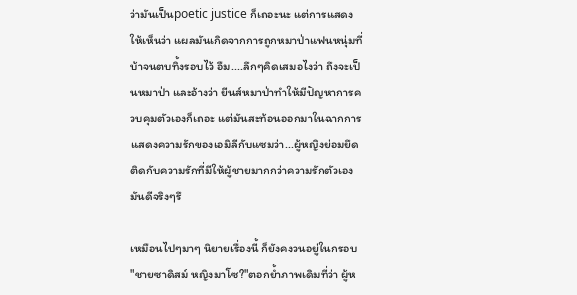ว่ามันเป็นpoetic justice ก็เถอะนะ แต่การแสดงให้เห็นว่า แผลมันเกิดจากการถูกหมาป่าแฟนหนุ่มที่บ้าจนตบทิ้งรอบไว้ อืม....ลึกๆคิดเสมอไงว่า ถึงจะเป็นหมาป่า และอ้างว่า ยีนส์หมาป่าทำให้มีปัญหาการควบคุมตัวเองก็เถอะ แต่มันสะท้อนออกมาในฉากการแสดงความรักของเอมิลีกับแซมว่า...ผู้หญิงย่อมยึดติดกับความรักที่มีให้ผู้ชายมากกว่าความรักตัวเอง มันดีจริงๆรึ

เหมือนไปๆมาๆ นิยายเรื่องนี้ ก็ยังคงวนอยู่ในกรอบ "ชายซาดิสม์ หญิงมาโซ?"ตอกย้ำภาพเดิมที่ว่า ผู้ห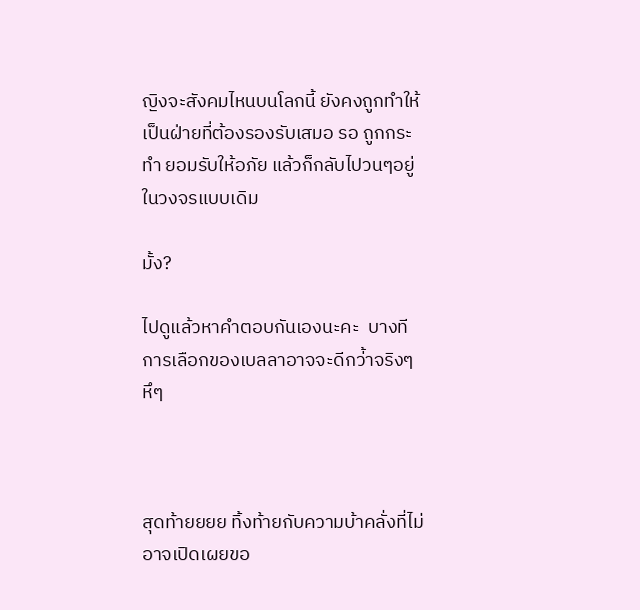ญิงจะสังคมไหนบนโลกนี้ ยังคงถูกทำให้เป็นฝ่ายที่ต้องรองรับเสมอ รอ ถูกกระทำ ยอมรับให้อภัย แล้วก็กลับไปวนๆอยู่ในวงจรแบบเดิม

มั้ง?

ไปดูแล้วหาคำตอบกันเองนะคะ  บางทีการเลือกของเบลลาอาจจะดีกว่้าจริงๆ หึๆ



สุดท้ายยยย ทิ้งท้ายกับความบ้าคลั่งที่ไม่อาจเปิดเผยขอ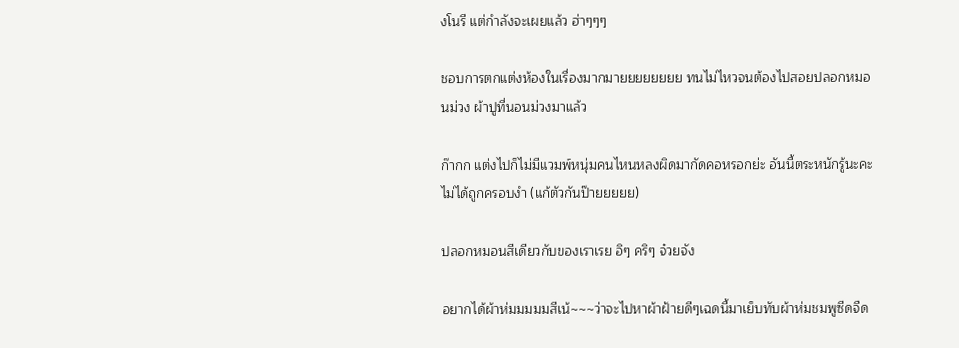งโนรี แต่กำลังจะเผยแล้ว ฮ่าๆๆๆ

ชอบการตกแต่งห้องในเรื่องมากมายยยยยยยย ทนไม่ไหวจนต้องไปสอยปลอกหมอนม่วง ผ้าปูที่นอนม่วงมาแล้ว

ก๊ากก แต่งไปก็ไม่มีแวมพ์หนุ่มคนไหนหลงผิดมากัดคอหรอกย่ะ อันนี้ตระหนักรู้นะคะ ไม่ได้ถูกครอบงำ (แก้ตัวกันป๊ายยยยย)

ปลอกหมอนสีเดียวกับของเราเรย อิๆ คริๆ จ๋วยจัง

อยากได้ผ้าห่มมมมมสีเน้~~~ว่าจะไปหาผ้าฝ้ายดีๆเฉดนี้มาเย็บทับผ้าห่มชมพูซีดจืด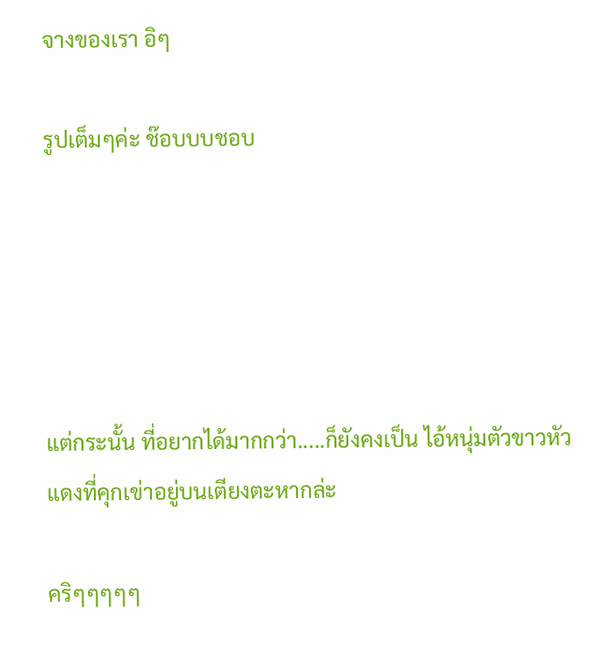จางของเรา อิๆ

รูปเต็มๆค่ะ ช๊อบบบชอบ





แต่กระนั้น ที่อยากได้มากกว่า.....ก็ยังคงเป็น ไอ้หนุ่มตัวขาวหัวแดงที่คุกเข่าอยู่บนเตียงตะหากล่ะ

คริๆๆๆๆๆ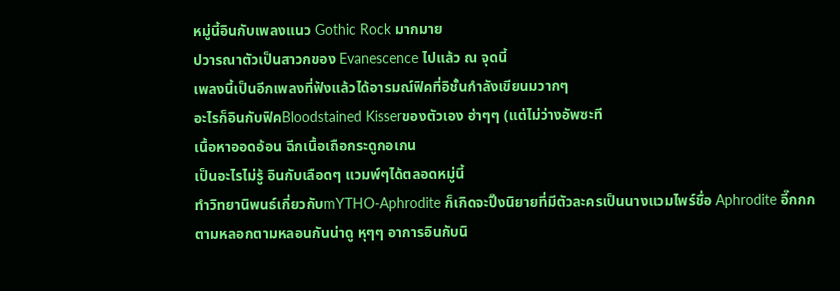หมู่นี้อินกับเพลงแนว Gothic Rock มากมาย
ปวารณาตัวเป็นสาวกของ Evanescence ไปแล้ว ณ จุดนี้
เพลงนี้เป็นอีกเพลงที่ฟังแล้วได้อารมณ์ฟิคที่อิชั้นกำลังเขียนมวากๆ
อะไรก็อินกับฟิคBloodstained Kisserของตัวเอง ฮ่าๆๆ (แต่ไม่ว่างอัพซะที
เนื้อหาออดอ้อน ฉีกเนื้อเถือกระดูกอเกน
เป็นอะไรไม่รู้ อินกับเลือดๆ แวมพ์ๆได้ตลอดหมู่นี้
ทำวิทยานิพนธ์เกี่ยวกับmYTHO-Aphrodite ก็เกิดจะปิ๊งนิยายที่มีตัวละครเป็นนางแวมไพร์ชื่อ Aphrodite อี๊กกก
ตามหลอกตามหลอนกันน่าดู หุๆๆ อาการอินกับนิ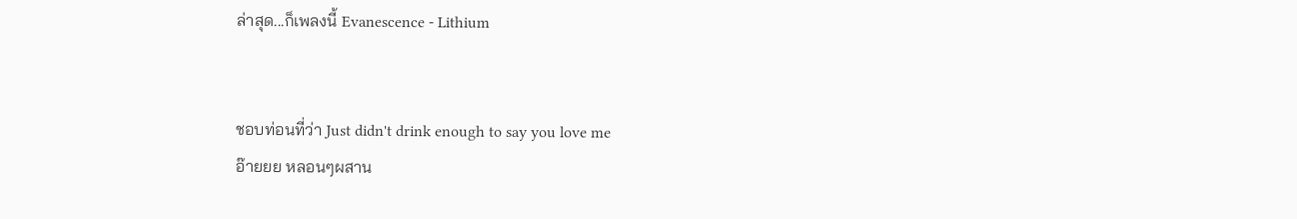ล่าสุด...ก็เพลงนี้ Evanescence - Lithium


ชอบท่อนที่ว่า Just didn't drink enough to say you love me
อ๊ายยย หลอนๆผสาน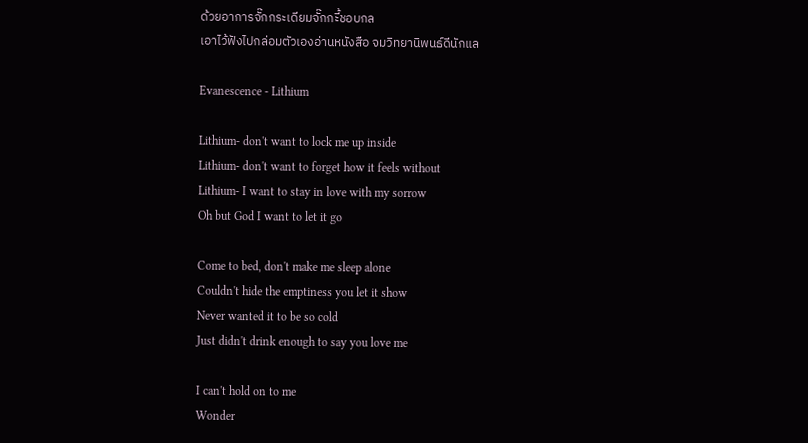ด้วยอาการจั๊กกระเดียมจั๊กกะี้ชอบกล
เอาไว้ฟังไปกล่อมตัวเองอ่านหนังสือ จมวิทยานิพนธ์ดีนักแล

Evanescence - Lithium

Lithium- don't want to lock me up inside
Lithium- don't want to forget how it feels without
Lithium- I want to stay in love with my sorrow
Oh but God I want to let it go

Come to bed, don't make me sleep alone
Couldn't hide the emptiness you let it show
Never wanted it to be so cold
Just didn't drink enough to say you love me

I can't hold on to me
Wonder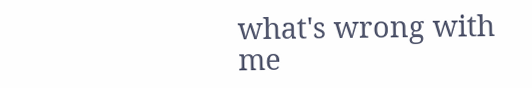what's wrong with me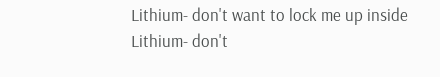Lithium- don't want to lock me up inside
Lithium- don't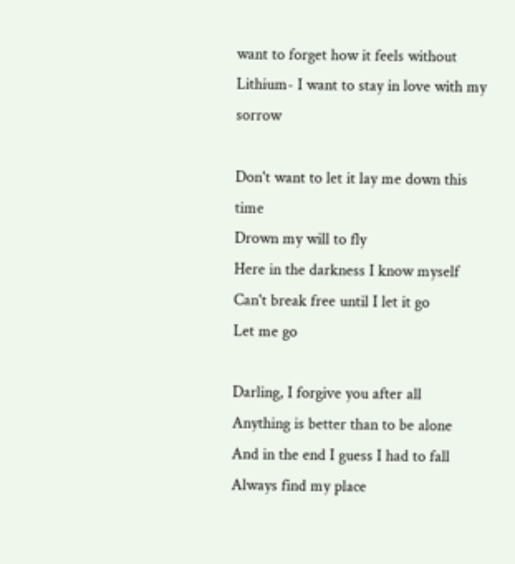want to forget how it feels without
Lithium- I want to stay in love with my sorrow

Don't want to let it lay me down this time
Drown my will to fly
Here in the darkness I know myself
Can't break free until I let it go
Let me go

Darling, I forgive you after all
Anything is better than to be alone
And in the end I guess I had to fall
Always find my place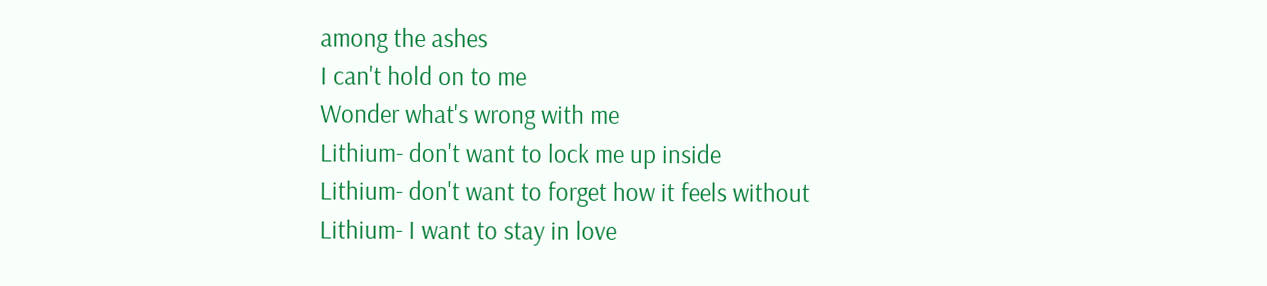among the ashes
I can't hold on to me
Wonder what's wrong with me
Lithium- don't want to lock me up inside
Lithium- don't want to forget how it feels without
Lithium- I want to stay in love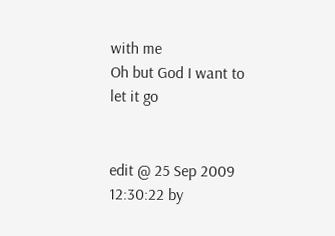with me
Oh but God I want to let it go


edit @ 25 Sep 2009 12:30:22 by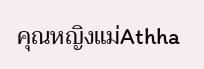คุณหญิงแม่Athha